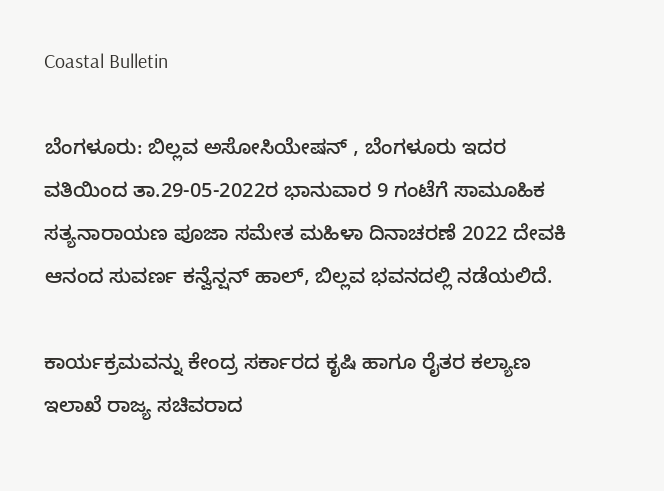Coastal Bulletin

ಬೆಂಗಳೂರು: ಬಿಲ್ಲವ ಅಸೋಸಿಯೇಷನ್ , ಬೆಂಗಳೂರು ಇದರ ವತಿಯಿಂದ ತಾ.29-05-2022ರ ಭಾನುವಾರ 9 ಗಂಟೆಗೆ ಸಾಮೂಹಿಕ ಸತ್ಯನಾರಾಯಣ ಪೂಜಾ ಸಮೇತ ಮಹಿಳಾ ದಿನಾಚರಣೆ 2022 ದೇವಕಿ ಆನಂದ ಸುವರ್ಣ ಕನ್ವೆನ್ಷನ್‌ ಹಾಲ್, ಬಿಲ್ಲವ ಭವನದಲ್ಲಿ ನಡೆಯಲಿದೆ.

ಕಾರ್ಯಕ್ರಮವನ್ನು ಕೇಂದ್ರ ಸರ್ಕಾರದ ಕೃಷಿ ಹಾಗೂ ರೈತರ ಕಲ್ಯಾಣ ಇಲಾಖೆ ರಾಜ್ಯ ಸಚಿವರಾದ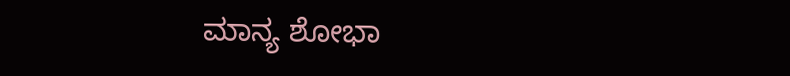ಮಾನ್ಯ ಶೋಭಾ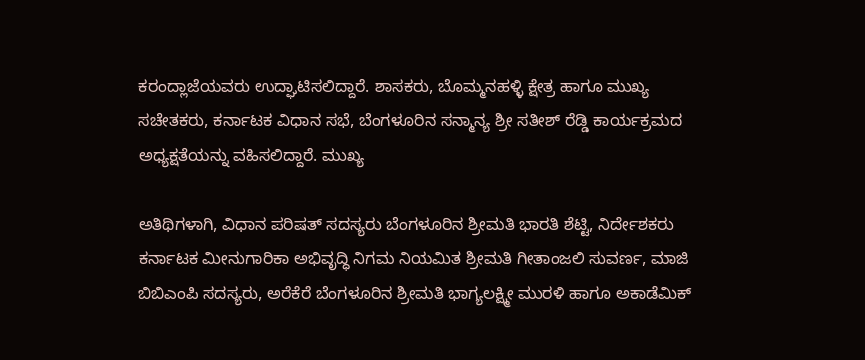ಕರಂದ್ಲಾಜೆಯವರು ಉದ್ಘಾಟಿಸಲಿದ್ದಾರೆ. ಶಾಸಕರು, ಬೊಮ್ಮನಹಳ್ಳಿ ಕ್ಷೇತ್ರ ಹಾಗೂ ಮುಖ್ಯ ಸಚೇತಕರು, ಕರ್ನಾಟಕ ವಿಧಾನ ಸಭೆ, ಬೆಂಗಳೂರಿನ ಸನ್ಮಾನ್ಯ ಶ್ರೀ ಸತೀಶ್ ರೆಡ್ಡಿ ಕಾರ್ಯಕ್ರಮದ ಅಧ್ಯಕ್ಷತೆಯನ್ನು ವಹಿಸಲಿದ್ದಾರೆ. ಮುಖ್ಯ

ಅತಿಥಿಗಳಾಗಿ, ವಿಧಾನ ಪರಿಷತ್ ಸದಸ್ಯರು ಬೆಂಗಳೂರಿನ ಶ್ರೀಮತಿ ಭಾರತಿ ಶೆಟ್ಟಿ, ನಿರ್ದೇಶಕರು ಕರ್ನಾಟಕ ಮೀನುಗಾರಿಕಾ ಅಭಿವೃದ್ಧಿ ನಿಗಮ ನಿಯಮಿತ ಶ್ರೀಮತಿ ಗೀತಾಂಜಲಿ ಸುವರ್ಣ, ಮಾಜಿ ಬಿಬಿಎಂಪಿ ಸದಸ್ಯರು, ಅರೆಕೆರೆ ಬೆಂಗಳೂರಿನ ಶ್ರೀಮತಿ ಭಾಗ್ಯಲಕ್ಷ್ಮೀ ಮುರಳಿ ಹಾಗೂ ಅಕಾಡೆಮಿಕ್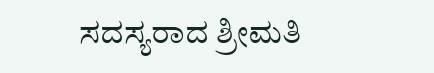ಸದಸ್ಯರಾದ ಶ್ರೀಮತಿ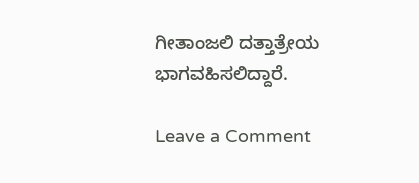ಗೀತಾಂಜಲಿ ದತ್ತಾತ್ರೇಯ ಭಾಗವಹಿಸಲಿದ್ದಾರೆ.

Leave a Comment